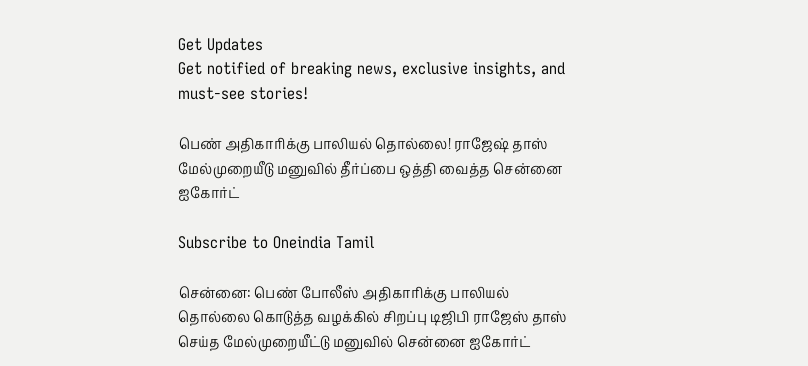Get Updates
Get notified of breaking news, exclusive insights, and must-see stories!

பெண் அதிகாரிக்கு பாலியல் தொல்லை! ராஜேஷ் தாஸ் மேல்முறையீடு மனுவில் தீர்ப்பை ஒத்தி வைத்த சென்னை ஐகோர்ட்

Subscribe to Oneindia Tamil

சென்னை: பெண் போலீஸ் அதிகாரிக்கு பாலியல் தொல்லை கொடுத்த வழக்கில் சிறப்பு டிஜிபி ராஜேஸ் தாஸ் செய்த மேல்முறையீட்டு மனுவில் சென்னை ஐகோர்ட்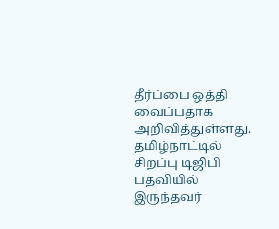தீர்ப்பை ஒத்தி வைப்பதாக அறிவித்துள்ளது.
தமிழ்நாட்டில் சிறப்பு டிஜிபி பதவியில் இருந்தவர்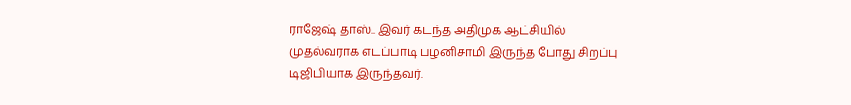ராஜேஷ் தாஸ்.. இவர் கடந்த அதிமுக ஆட்சியில் முதல்வராக எடப்பாடி பழனிசாமி இருந்த போது சிறப்பு டிஜிபியாக இருந்தவர்.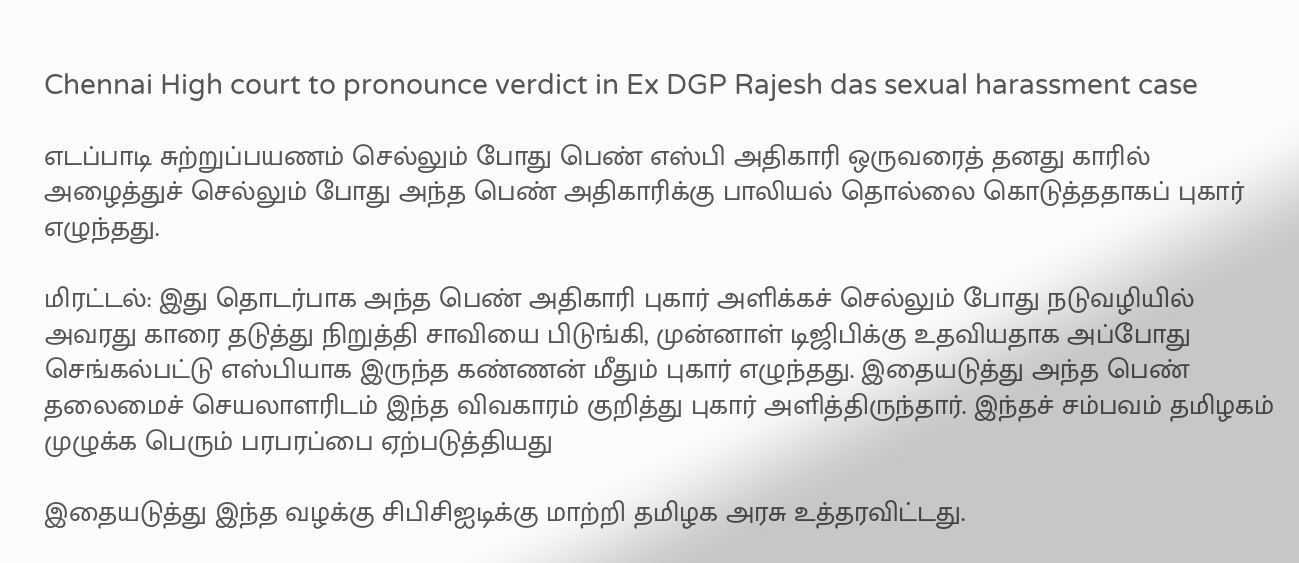Chennai High court to pronounce verdict in Ex DGP Rajesh das sexual harassment case

எடப்பாடி சுற்றுப்பயணம் செல்லும் போது பெண் எஸ்பி அதிகாரி ஒருவரைத் தனது காரில் அழைத்துச் செல்லும் போது அந்த பெண் அதிகாரிக்கு பாலியல் தொல்லை கொடுத்ததாகப் புகார் எழுந்தது.

மிரட்டல்: இது தொடர்பாக அந்த பெண் அதிகாரி புகார் அளிக்கச் செல்லும் போது நடுவழியில் அவரது காரை தடுத்து நிறுத்தி சாவியை பிடுங்கி, முன்னாள் டிஜிபிக்கு உதவியதாக அப்போது செங்கல்பட்டு எஸ்பியாக இருந்த கண்ணன் மீதும் புகார் எழுந்தது. இதையடுத்து அந்த பெண் தலைமைச் செயலாளரிடம் இந்த விவகாரம் குறித்து புகார் அளித்திருந்தார். இந்தச் சம்பவம் தமிழகம் முழுக்க பெரும் பரபரப்பை ஏற்படுத்தியது

இதையடுத்து இந்த வழக்கு சிபிசிஐடிக்கு மாற்றி தமிழக அரசு உத்தரவிட்டது.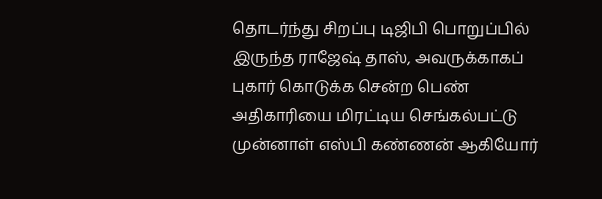தொடர்ந்து சிறப்பு டிஜிபி பொறுப்பில் இருந்த ராஜேஷ் தாஸ், அவருக்காகப் புகார் கொடுக்க சென்ற பெண் அதிகாரியை மிரட்டிய செங்கல்பட்டு முன்னாள் எஸ்பி கண்ணன் ஆகியோர்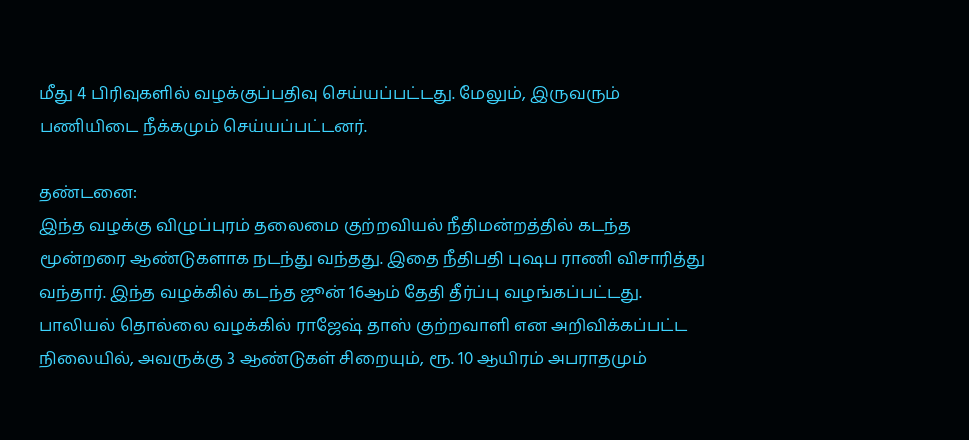மீது 4 பிரிவுகளில் வழக்குப்பதிவு செய்யப்பட்டது. மேலும், இருவரும் பணியிடை நீக்கமும் செய்யப்பட்டனர்.

தண்டனை:
இந்த வழக்கு விழுப்புரம் தலைமை குற்றவியல் நீதிமன்றத்தில் கடந்த மூன்றரை ஆண்டுகளாக நடந்து வந்தது. இதை நீதிபதி புஷப ராணி விசாரித்து வந்தார். இந்த வழக்கில் கடந்த ஜூன் 16ஆம் தேதி தீர்ப்பு வழங்கப்பட்டது. பாலியல் தொல்லை வழக்கில் ராஜேஷ் தாஸ் குற்றவாளி என அறிவிக்கப்பட்ட நிலையில், அவருக்கு 3 ஆண்டுகள் சிறையும், ரூ. 10 ஆயிரம் அபராதமும்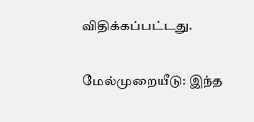விதிக்கப்பட்டது.

மேல்முறையீடு: இந்த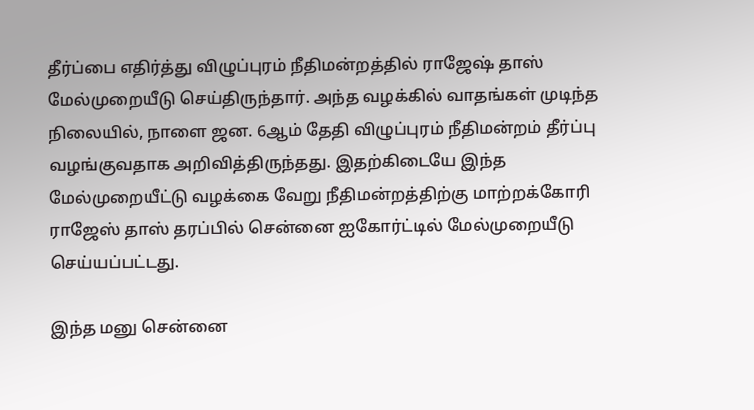தீர்ப்பை எதிர்த்து விழுப்புரம் நீதிமன்றத்தில் ராஜேஷ் தாஸ் மேல்முறையீடு செய்திருந்தார். அந்த வழக்கில் வாதங்கள் முடிந்த நிலையில், நாளை ஜன. 6ஆம் தேதி விழுப்புரம் நீதிமன்றம் தீர்ப்பு வழங்குவதாக அறிவித்திருந்தது. இதற்கிடையே இந்த மேல்முறையீட்டு வழக்கை வேறு நீதிமன்றத்திற்கு மாற்றக்கோரி ராஜேஸ் தாஸ் தரப்பில் சென்னை ஐகோர்ட்டில் மேல்முறையீடு செய்யப்பட்டது.

இந்த மனு சென்னை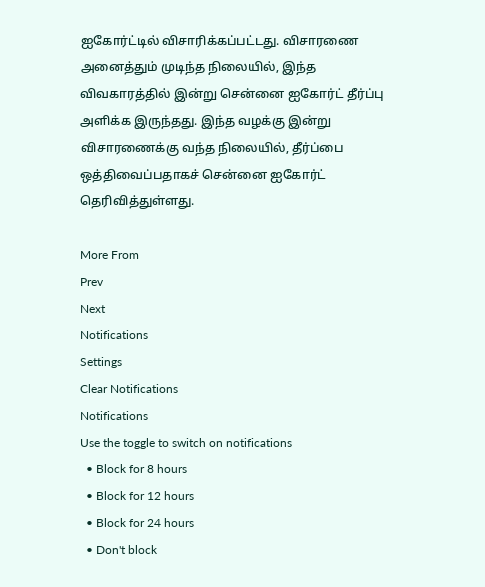ஐகோர்ட்டில் விசாரிக்கப்பட்டது. விசாரணை அனைத்தும் முடிந்த நிலையில், இந்த விவகாரத்தில் இன்று சென்னை ஐகோர்ட் தீர்ப்பு அளிக்க இருந்தது. இந்த வழக்கு இன்று விசாரணைக்கு வந்த நிலையில், தீர்ப்பை ஒத்திவைப்பதாகச் சென்னை ஐகோர்ட் தெரிவித்துள்ளது.

More From
Prev
Next
Notifications
Settings
Clear Notifications
Notifications
Use the toggle to switch on notifications
  • Block for 8 hours
  • Block for 12 hours
  • Block for 24 hours
  • Don't block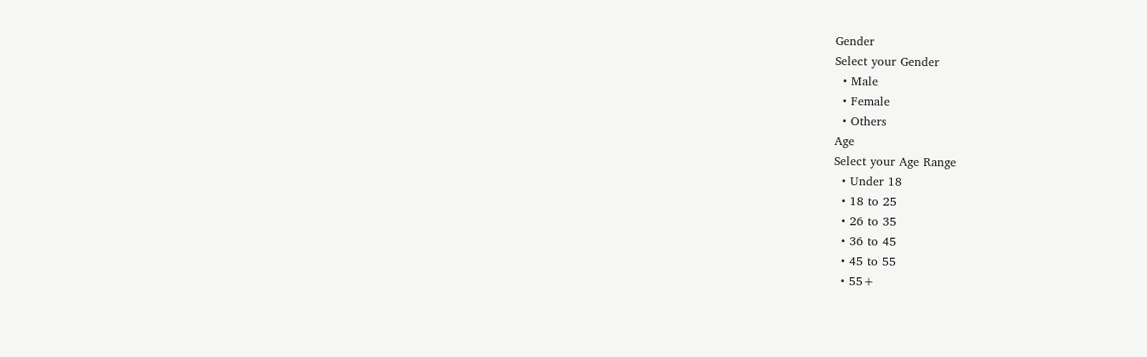Gender
Select your Gender
  • Male
  • Female
  • Others
Age
Select your Age Range
  • Under 18
  • 18 to 25
  • 26 to 35
  • 36 to 45
  • 45 to 55
  • 55+